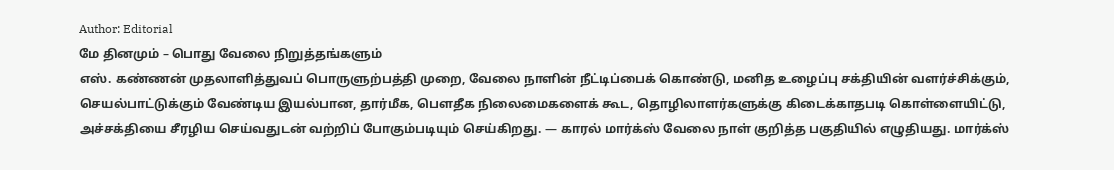Author: Editorial
மே தினமும் – பொது வேலை நிறுத்தங்களும்
எஸ். கண்ணன் முதலாளித்துவப் பொருளுற்பத்தி முறை, வேலை நாளின் நீட்டிப்பைக் கொண்டு, மனித உழைப்பு சக்தியின் வளர்ச்சிக்கும், செயல்பாட்டுக்கும் வேண்டிய இயல்பான, தார்மீக, பௌதீக நிலைமைகளைக் கூட, தொழிலாளர்களுக்கு கிடைக்காதபடி கொள்ளையிட்டு, அச்சக்தியை சீரழிய செய்வதுடன் வற்றிப் போகும்படியும் செய்கிறது. — காரல் மார்க்ஸ் வேலை நாள் குறித்த பகுதியில் எழுதியது. மார்க்ஸ்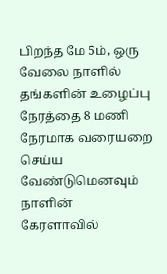பிறந்த மே 5ம், ஒரு வேலை நாளில் தங்களின் உழைப்பு நேரத்தை 8 மணி நேரமாக வரையறை செய்ய வேண்டுமெனவும் நாளின்
கேரளாவில்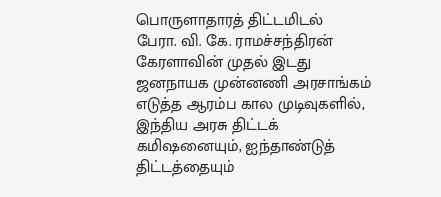பொருளாதாரத் திட்டமிடல்
பேரா. வி. கே. ராமச்சந்திரன் கேரளாவின் முதல் இடது ஜனநாயக முன்னணி அரசாங்கம் எடுத்த ஆரம்ப கால முடிவுகளில், இந்திய அரசு திட்டக் கமிஷனையும், ஐந்தாண்டுத் திட்டத்தையும்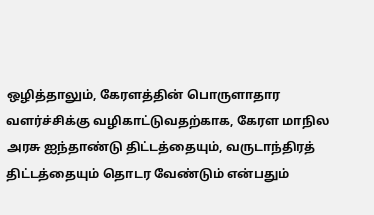ஒழித்தாலும், கேரளத்தின் பொருளாதார வளர்ச்சிக்கு வழிகாட்டுவதற்காக, கேரள மாநில அரசு ஐந்தாண்டு திட்டத்தையும், வருடாந்திரத் திட்டத்தையும் தொடர வேண்டும் என்பதும்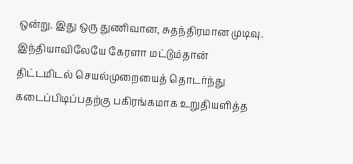ஒன்று. இது ஒரு துணிவான, சுதந்திரமான முடிவு. இந்தியாவிலேயே கேரளா மட்டும்தான் திட்டமிடல் செயல்முறையைத் தொடர்ந்து கடைப்பிடிப்பதற்கு பகிரங்கமாக உறுதியளித்த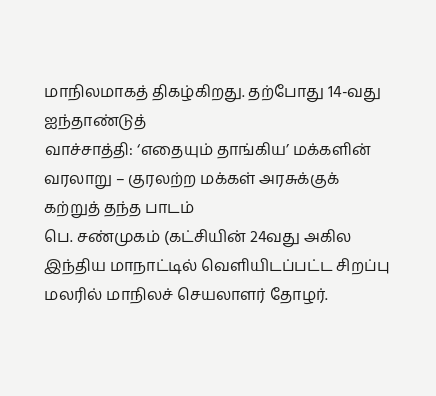மாநிலமாகத் திகழ்கிறது. தற்போது 14-வது ஐந்தாண்டுத்
வாச்சாத்தி: ‘எதையும் தாங்கிய’ மக்களின் வரலாறு – குரலற்ற மக்கள் அரசுக்குக் கற்றுத் தந்த பாடம்
பெ. சண்முகம் (கட்சியின் 24வது அகில இந்திய மாநாட்டில் வெளியிடப்பட்ட சிறப்பு மலரில் மாநிலச் செயலாளர் தோழர்.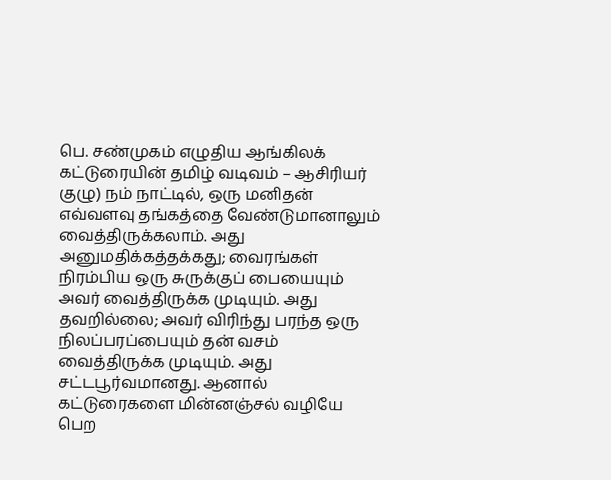பெ. சண்முகம் எழுதிய ஆங்கிலக் கட்டுரையின் தமிழ் வடிவம் – ஆசிரியர் குழு) நம் நாட்டில், ஒரு மனிதன் எவ்வளவு தங்கத்தை வேண்டுமானாலும் வைத்திருக்கலாம். அது அனுமதிக்கத்தக்கது; வைரங்கள் நிரம்பிய ஒரு சுருக்குப் பையையும் அவர் வைத்திருக்க முடியும். அது தவறில்லை; அவர் விரிந்து பரந்த ஒரு நிலப்பரப்பையும் தன் வசம் வைத்திருக்க முடியும். அது சட்டபூர்வமானது. ஆனால்
கட்டுரைகளை மின்னஞ்சல் வழியே பெற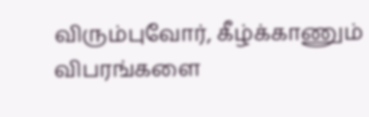விரும்புவோர், கீழ்க்காணும் விபரங்களை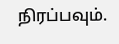நிரப்பவும்.